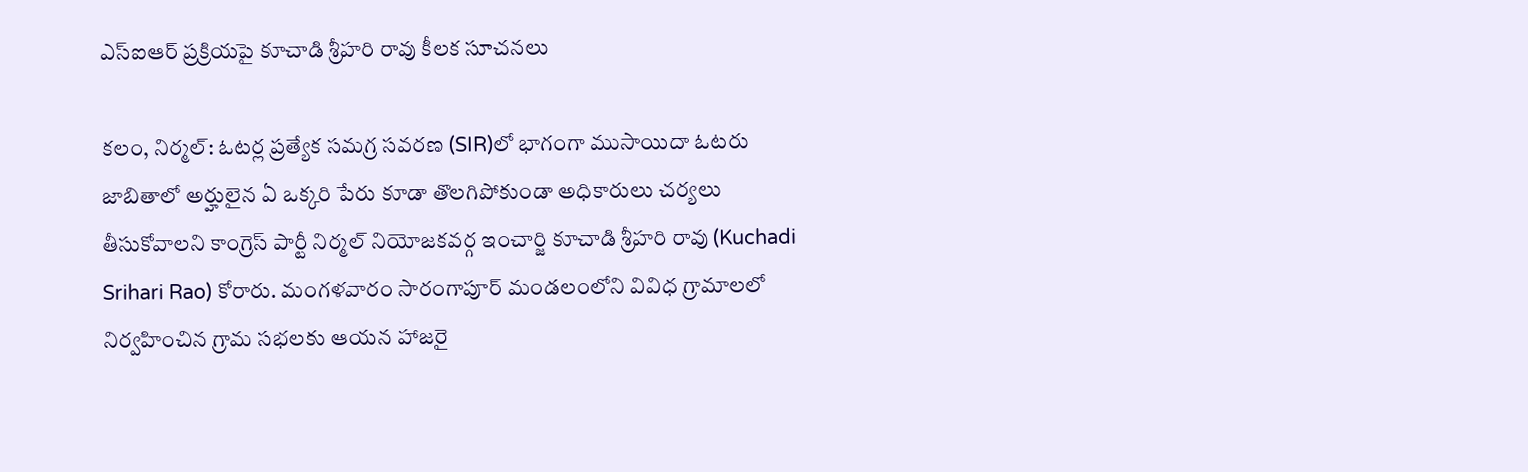ఎస్‌ఐఆర్‌ ప్రక్రియపై కూచాడి శ్రీహరి రావు కీలక సూచనలు

కలం, నిర్మల్‌: ఓటర్ల ప్రత్యేక సమగ్ర సవరణ (SIR)లో భాగంగా ముసాయిదా ఓటరు జాబితాలో అర్హులైన ఏ ఒక్కరి పేరు కూడా తొలగిపోకుండా అధికారులు చర్యలు తీసుకోవాలని కాంగ్రెస్‌ పార్టీ నిర్మల్‌ నియోజకవర్గ ఇంచార్జి కూచాడి శ్రీహరి రావు (Kuchadi Srihari Rao) కోరారు. మంగళవారం సారంగాపూర్‌ మండలంలోని వివిధ గ్రామాలలో నిర్వహించిన గ్రామ సభలకు ఆయన హాజరై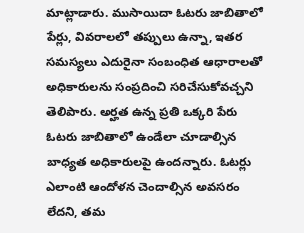మాట్లాడారు. ముసాయిదా ఓటరు జాబితాలో పేర్లు, వివరాలలో తప్పులు ఉన్నా, ఇతర సమస్యలు ఎదురైనా సంబంధిత ఆధారాలతో అధికారులను సంప్రదించి సరిచేసుకోవచ్చని తెలిపారు. అర్హత ఉన్న ప్రతి ఒక్కరి పేరు ఓటరు జాబితాలో ఉండేలా చూడాల్సిన బాధ్యత అధికారులపై ఉందన్నారు. ఓటర్లు ఎలాంటి ఆందోళన చెందాల్సిన అవసరం లేదని, తమ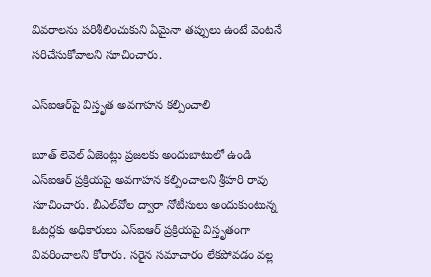వివరాలను పరిశీలించుకుని ఏమైనా తప్పులు ఉంటే వెంటనే సరిచేసుకోవాలని సూచించారు.

ఎస్‌ఐఆర్‌పై విస్తృత అవగాహన కల్పించాలి

బూత్‌ లెవెల్‌ ఏజెంట్లు ప్రజలకు అందుబాటులో ఉండి ఎస్‌ఐఆర్‌ ప్రక్రియపై అవగాహన కల్పించాలని శ్రీహరి రావు సూచించారు. బీఎల్‌వోల ద్వారా నోటీసులు అందుకుంటున్న ఓటర్లకు అధికారులు ఎస్‌ఐఆర్‌ ప్రక్రియపై విస్తృతంగా వివరించాలని కోరారు. సరైన సమాచారం లేకపోవడం వల్ల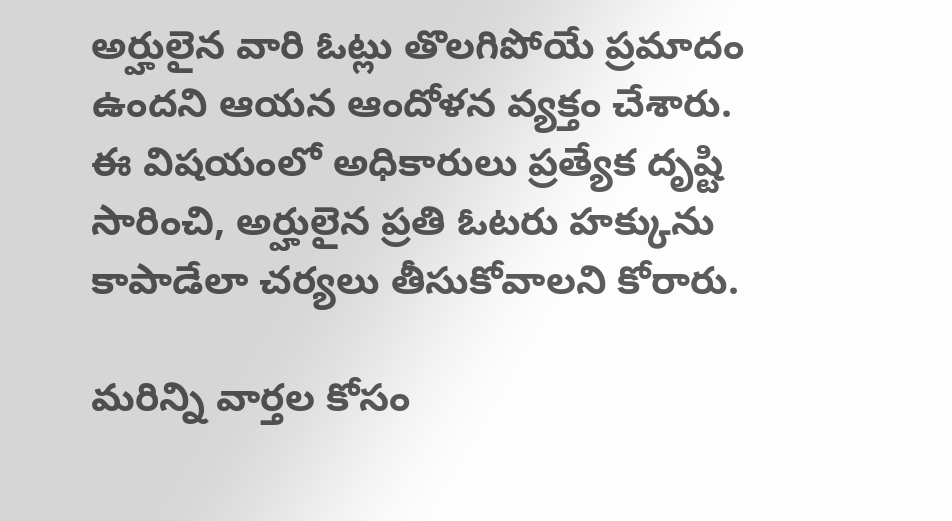అర్హులైన వారి ఓట్లు తొలగిపోయే ప్రమాదం ఉందని ఆయన ఆందోళన వ్యక్తం చేశారు. ఈ విషయంలో అధికారులు ప్రత్యేక దృష్టి సారించి, అర్హులైన ప్రతి ఓటరు హక్కును కాపాడేలా చర్యలు తీసుకోవాలని కోరారు.

మ‌రిన్ని వార్త‌ల కోసం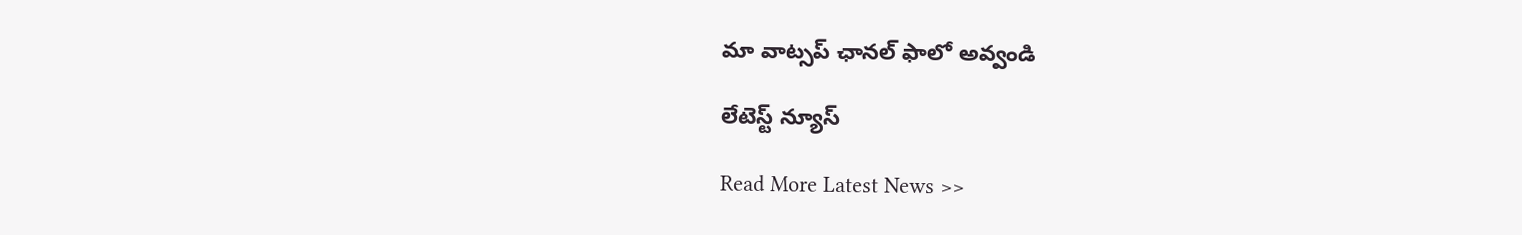మా వాట్స‌ప్ ఛాన‌ల్ ఫాలో అవ్వండి

లేటెస్ట్ న్యూస్‌

Read More Latest News >>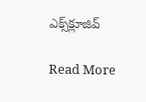ఎక్స్‌క్లూజివ్‌

Read More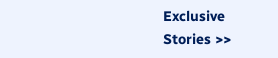Exclusive Stories >>